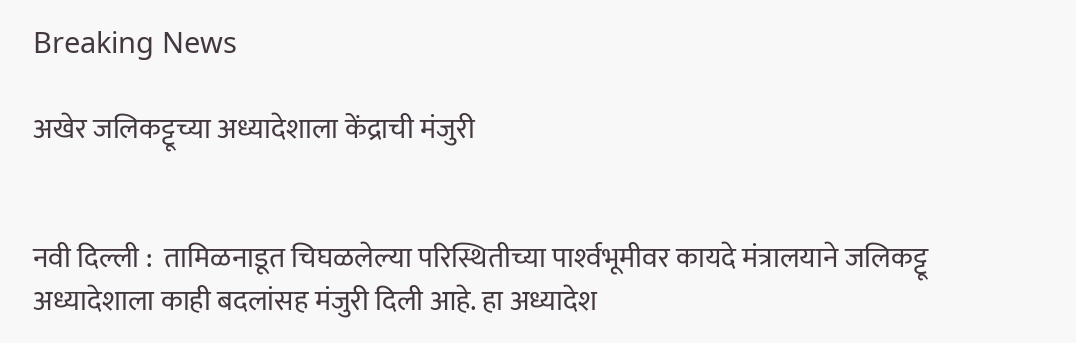Breaking News

अखेर जलिकट्टूच्या अध्यादेशाला केंद्राची मंजुरी


नवी दिल्ली :  तामिळनाडूत चिघळलेल्या परिस्थितीच्या पार्श्‍वभूमीवर कायदे मंत्रालयाने जलिकट्टू अध्यादेशाला काही बदलांसह मंजुरी दिली आहे. हा अध्यादेश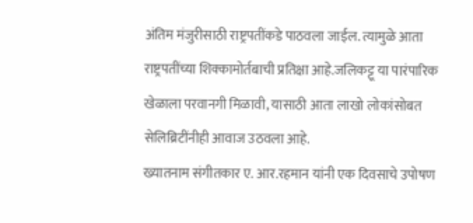अंतिम मंजुरीसाठी राष्ट्रपतींकडे पाठवला जाईल. त्यामुळे आता राष्ट्रपतींच्या शिक्कामोर्तबाची प्रतिक्षा आहे.जलिकट्टू या पारंपारिक खेळाला परवानगी मिळावी, यासाठी आता लाखो लोकांसोबत सेलिब्रिटींनीही आवाज उठवला आहे.
ख्यातनाम संगीतकार ए. आर.रहमान यांनी एक दिवसाचे उपोषण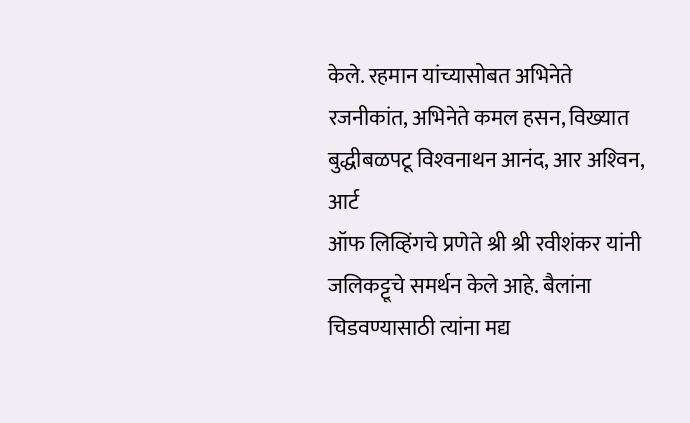केले. रहमान यांच्यासोबत अभिनेते रजनीकांत, अभिनेते कमल हसन, विख्यात बुद्धीबळपटू विश्‍वनाथन आनंद, आर अश्‍विन, आर्ट
ऑफ लिव्हिंगचे प्रणेते श्री श्री रवीशंकर यांनी जलिकट्टूचे समर्थन केले आहे. बैलांना चिडवण्यासाठी त्यांना मद्य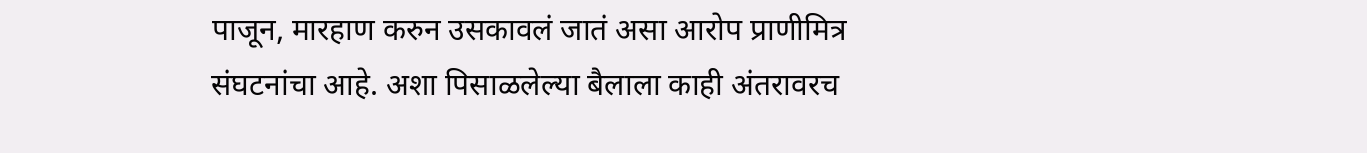पाजून, मारहाण करुन उसकावलं जातं असा आरोप प्राणीमित्र संघटनांचा आहे. अशा पिसाळलेल्या बैलाला काही अंतरावरच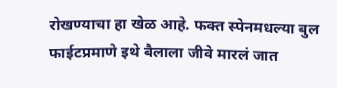रोखण्याचा हा खेळ आहे. फक्त स्पेनमधल्या बुल फाईटप्रमाणे इथे बैलाला जीवे मारलं जात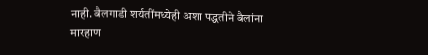नाही. बैलगाडी शर्यतींमध्येही अशा पद्धतीने बैलांना मारहाण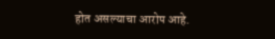होत असल्याचा आरोप आहे.